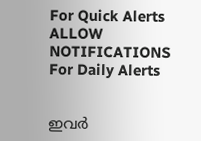For Quick Alerts
ALLOW NOTIFICATIONS
For Daily Alerts


ഇവര്‍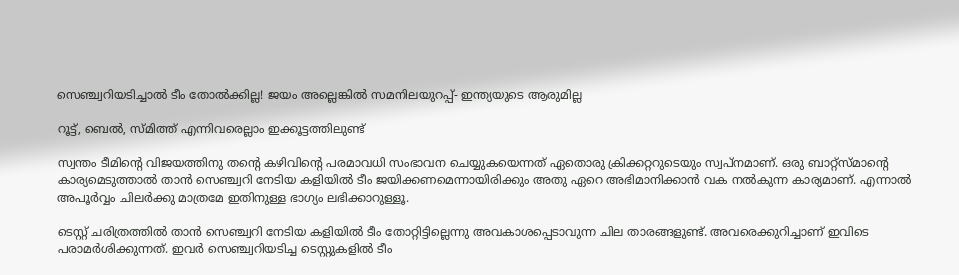സെഞ്ച്വറിയടിച്ചാല്‍ ടീം തോല്‍ക്കില്ല! ജയം അല്ലെങ്കില്‍ സമനിലയുറപ്പ്- ഇന്ത്യയുടെ ആരുമില്ല

റൂട്ട്, ബെല്‍, സ്മിത്ത് എന്നിവരെല്ലാം ഇക്കൂട്ടത്തിലുണ്ട്

സ്വന്തം ടീമിന്റെ വിജയത്തിനു തന്റെ കഴിവിന്റെ പരമാവധി സംഭാവന ചെയ്യുകയെന്നത് ഏതൊരു ക്രിക്കറ്ററുടെയും സ്വപ്‌നമാണ്. ഒരു ബാറ്റ്‌സ്മാന്റെ കാര്യമെടുത്താല്‍ താന്‍ സെഞ്ച്വറി നേടിയ കളിയില്‍ ടീം ജയിക്കണമെന്നായിരിക്കും അതു ഏറെ അഭിമാനിക്കാന്‍ വക നല്‍കുന്ന കാര്യമാണ്. എന്നാല്‍ അപൂര്‍വ്വം ചിലര്‍ക്കു മാത്രമേ ഇതിനുള്ള ഭാഗ്യം ലഭിക്കാറുള്ളൂ.

ടെസ്റ്റ് ചരിത്രത്തില്‍ താന്‍ സെഞ്ച്വറി നേടിയ കളിയില്‍ ടീം തോറ്റിട്ടില്ലെന്നു അവകാശപ്പെടാവുന്ന ചില താരങ്ങളുണ്ട്. അവരെക്കുറിച്ചാണ് ഇവിടെ പരാമര്‍ശിക്കുന്നത്. ഇവര്‍ സെഞ്ച്വറിയടിച്ച ടെസ്റ്റുകളില്‍ ടീം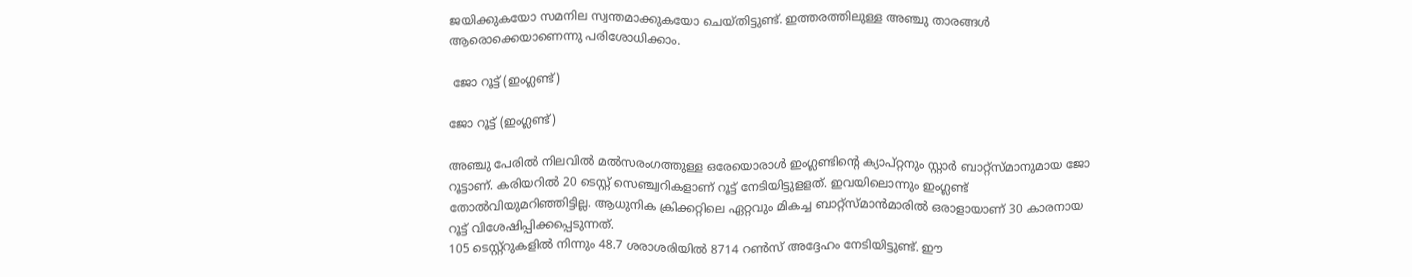ജയിക്കുകയോ സമനില സ്വന്തമാക്കുകയോ ചെയ്തിട്ടുണ്ട്. ഇത്തരത്തിലുള്ള അഞ്ചു താരങ്ങള്‍ ആരൊക്കെയാണെന്നു പരിശോധിക്കാം.

 ജോ റൂട്ട് (ഇംഗ്ലണ്ട്)

ജോ റൂട്ട് (ഇംഗ്ലണ്ട്)

അഞ്ചു പേരില്‍ നിലവില്‍ മല്‍സരംഗത്തുള്ള ഒരേയൊരാള്‍ ഇംഗ്ലണ്ടിന്റെ ക്യാപ്റ്റനും സ്റ്റാര്‍ ബാറ്റ്‌സ്മാനുമായ ജോ റൂട്ടാണ്. കരിയറില്‍ 20 ടെസ്റ്റ് സെഞ്ച്വറികളാണ് റൂട്ട് നേടിയിട്ടുളളത്. ഇവയിലൊന്നും ഇംഗ്ലണ്ട് തോല്‍വിയുമറിഞ്ഞിട്ടില്ല. ആധുനിക ക്രിക്കറ്റിലെ ഏറ്റവും മികച്ച ബാറ്റ്‌സ്മാന്‍മാരില്‍ ഒരാളായാണ് 30 കാരനായ റൂട്ട് വിശേഷിപ്പിക്കപ്പെടുന്നത്.
105 ടെസ്റ്റ്‌റുകളില്‍ നിന്നും 48.7 ശരാശരിയില്‍ 8714 റണ്‍സ് അദ്ദേഹം നേടിയിട്ടുണ്ട്. ഈ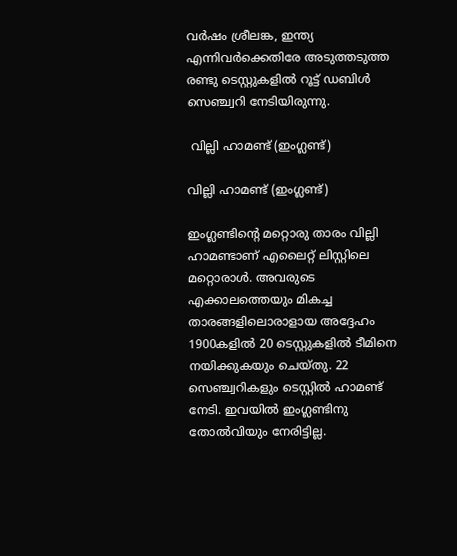വര്‍ഷം ശ്രീലങ്ക, ഇന്ത്യ എന്നിവര്‍ക്കെതിരേ അടുത്തടുത്ത രണ്ടു ടെസ്റ്റുകളില്‍ റൂട്ട് ഡബിള്‍ സെഞ്ച്വറി നേടിയിരുന്നു.

 വില്ലി ഹാമണ്ട് (ഇംഗ്ലണ്ട്)

വില്ലി ഹാമണ്ട് (ഇംഗ്ലണ്ട്)

ഇംഗ്ലണ്ടിന്റെ മറ്റൊരു താരം വില്ലി ഹാമണ്ടാണ് എലൈറ്റ് ലിസ്റ്റിലെ മറ്റൊരാള്‍. അവരുടെ എക്കാലത്തെയും മികച്ച താരങ്ങളിലൊരാളായ അദ്ദേഹം 1900കളില്‍ 20 ടെസ്റ്റുകളില്‍ ടീമിനെ നയിക്കുകയും ചെയ്തു. 22 സെഞ്ച്വറികളും ടെസ്റ്റില്‍ ഹാമണ്ട് നേടി. ഇവയില്‍ ഇംഗ്ലണ്ടിനു തോല്‍വിയും നേരിട്ടില്ല.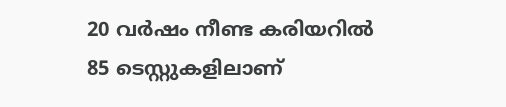20 വര്‍ഷം നീണ്ട കരിയറില്‍ 85 ടെസ്റ്റുകളിലാണ്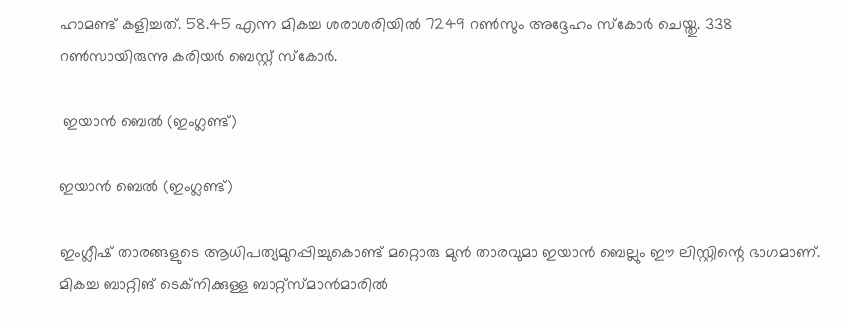ഹാമണ്ട് കളിച്ചത്. 58.45 എന്ന മികച്ച ശരാശരിയില്‍ 7249 റണ്‍സും അദ്ദേഹം സ്‌കോര്‍ ചെയ്തു. 338 റണ്‍സായിരുന്നു കരിയര്‍ ബെസ്റ്റ് സ്‌കോര്‍.

 ഇയാന്‍ ബെല്‍ (ഇംഗ്ലണ്ട്)

ഇയാന്‍ ബെല്‍ (ഇംഗ്ലണ്ട്)

ഇംഗ്ലീഷ് താരങ്ങളുടെ ആധിപത്യമുറപ്പിച്ചുകൊണ്ട് മറ്റൊരു മുന്‍ താരവുമാ ഇയാന്‍ ബെല്ലും ഈ ലിസ്റ്റിന്റെ ഭാഗമാണ്. മികച്ച ബാറ്റിങ് ടെക്‌നിക്കുള്ള ബാറ്റ്‌സ്മാന്‍മാരില്‍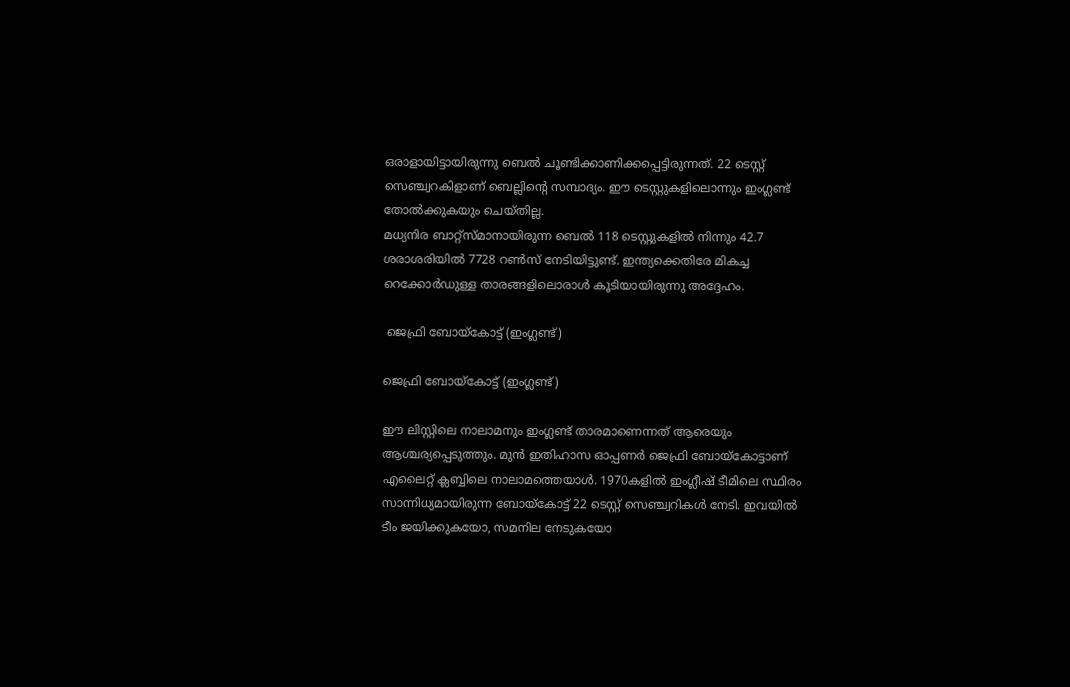ഒരാളായിട്ടായിരുന്നു ബെല്‍ ചൂണ്ടിക്കാണിക്കപ്പെട്ടിരുന്നത്. 22 ടെസ്റ്റ് സെഞ്ച്വറകിളാണ് ബെല്ലിന്റെ സമ്പാദ്യം. ഈ ടെസ്റ്റുകളിലൊന്നും ഇംഗ്ലണ്ട് തോല്‍ക്കുകയും ചെയ്തില്ല.
മധ്യനിര ബാറ്റ്‌സ്മാനായിരുന്ന ബെല്‍ 118 ടെസ്റ്റുകളില്‍ നിന്നും 42.7 ശരാശരിയില്‍ 7728 റണ്‍സ് നേടിയിട്ടുണ്ട്. ഇന്ത്യക്കെതിരേ മികച്ച റെക്കോര്‍ഡുള്ള താരങ്ങളിലൊരാള്‍ കൂടിയായിരുന്നു അദ്ദേഹം.

 ജെഫ്രി ബോയ്‌കോട്ട് (ഇംഗ്ലണ്ട്)

ജെഫ്രി ബോയ്‌കോട്ട് (ഇംഗ്ലണ്ട്)

ഈ ലിസ്റ്റിലെ നാലാമനും ഇംഗ്ലണ്ട് താരമാണെന്നത് ആരെയും ആശ്ചര്യപ്പെടുത്തും. മുന്‍ ഇതിഹാസ ഓപ്പണര്‍ ജെഫ്രി ബോയ്‌കോട്ടാണ് എലൈറ്റ് ക്ലബ്ബിലെ നാലാമത്തെയാള്‍. 1970കളില്‍ ഇംഗ്ലീഷ് ടീമിലെ സ്ഥിരം സാന്നിധ്യമായിരുന്ന ബോയ്‌കോട്ട് 22 ടെസ്റ്റ് സെഞ്ച്വറികള്‍ നേടി. ഇവയില്‍ ടീം ജയിക്കുകയോ, സമനില നേടുകയോ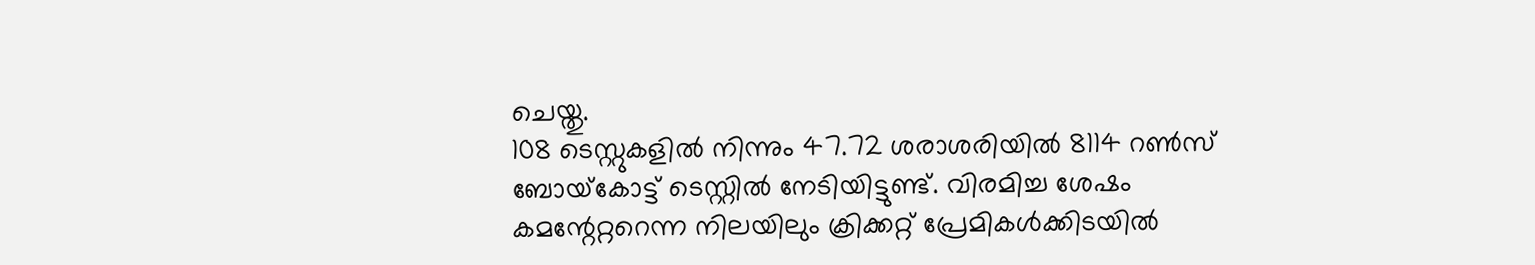ചെയ്തു.
108 ടെസ്റ്റുകളില്‍ നിന്നും 47.72 ശരാശരിയില്‍ 8114 റണ്‍സ് ബോയ്‌കോട്ട് ടെസ്റ്റില്‍ നേടിയിട്ടുണ്ട്. വിരമിച്ച ശേഷം കമന്റേറ്ററെന്ന നിലയിലും ക്രിക്കറ്റ് പ്രേമികള്‍ക്കിടയില്‍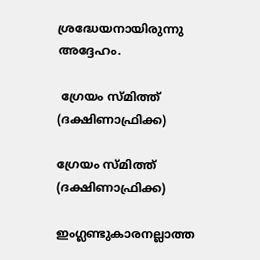ശ്രദ്ധേയനായിരുന്നു അദ്ദേഹം.

 ഗ്രേയം സ്മിത്ത് (ദക്ഷിണാഫ്രിക്ക)

ഗ്രേയം സ്മിത്ത് (ദക്ഷിണാഫ്രിക്ക)

ഇംഗ്ലണ്ടുകാരനല്ലാത്ത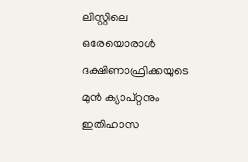ലിസ്റ്റിലെ ഒരേയൊരാള്‍ ദക്ഷിണാഫ്രിക്കയുടെ മുന്‍ ക്യാപ്റ്റനും ഇതിഹാസ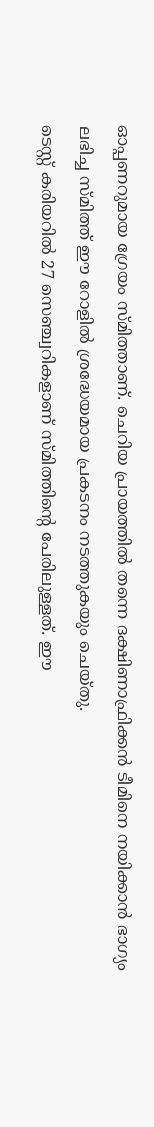ഓപ്പണറുമായ ഗ്രേയം സ്മിത്താണ്. ചെറിയ പ്രായത്തില്‍ തന്നെ ദക്ഷിണാഫ്രിക്കന്‍ ടീമിനെ നയിക്കാന്‍ ഭാഗ്യം ലഭിച്ച സ്മിത്ത് ഈ റോളില്‍ ശ്രദ്ധേയമായ പ്രകടനം നടത്തുകയും ചെയ്തു.
ടെസ്റ്റ് കരിയറില്‍ 27 സെഞ്ച്വറികളാണ് സ്മിത്തിന്റെ പേരിലുള്ളത്. ഈ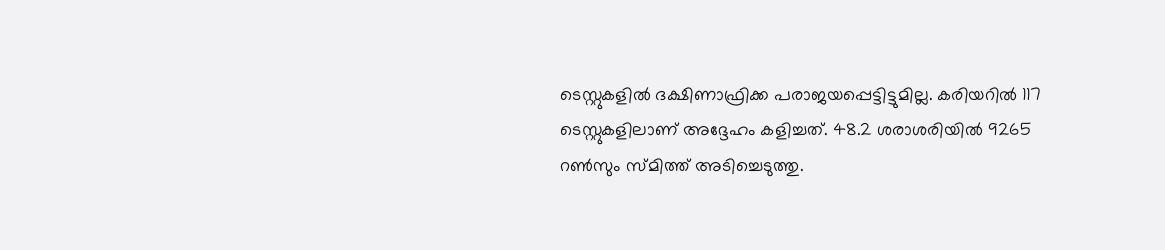ടെസ്റ്റുകളില്‍ ദക്ഷിണാഫ്രിക്ക പരാജയപ്പെട്ടിട്ടുമില്ല. കരിയറില്‍ 117 ടെസ്റ്റുകളിലാണ് അദ്ദേഹം കളിച്ചത്. 48.2 ശരാശരിയില്‍ 9265 റണ്‍സും സ്മിത്ത് അടിച്ചെടുത്തു.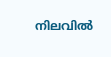നിലവില്‍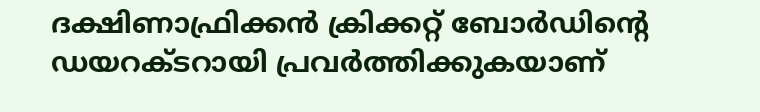ദക്ഷിണാഫ്രിക്കന്‍ ക്രിക്കറ്റ് ബോര്‍ഡിന്റെ ഡയറക്ടറായി പ്രവര്‍ത്തിക്കുകയാണ്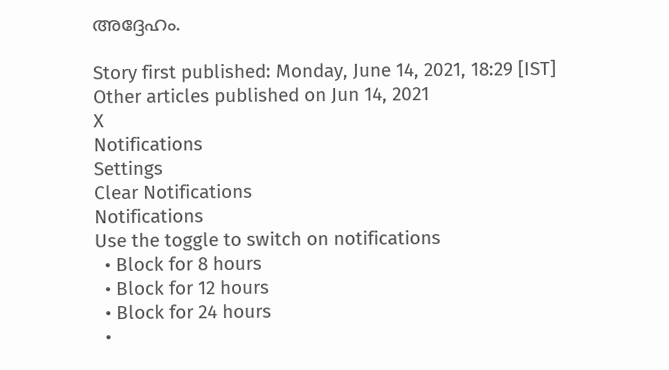അദ്ദേഹം.

Story first published: Monday, June 14, 2021, 18:29 [IST]
Other articles published on Jun 14, 2021
X
Notifications
Settings
Clear Notifications
Notifications
Use the toggle to switch on notifications
  • Block for 8 hours
  • Block for 12 hours
  • Block for 24 hours
  •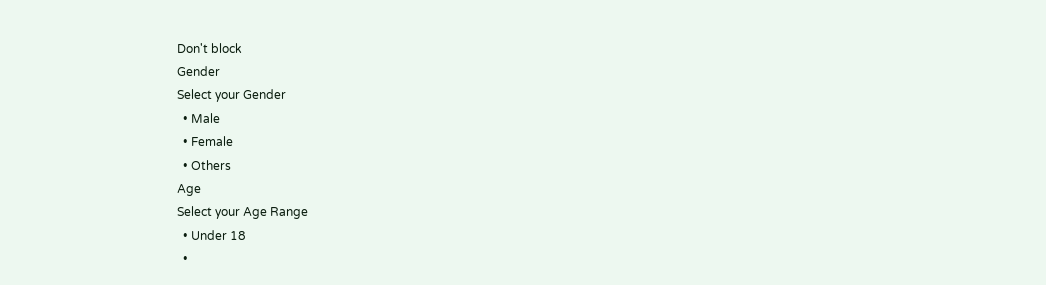Don't block
Gender
Select your Gender
  • Male
  • Female
  • Others
Age
Select your Age Range
  • Under 18
  •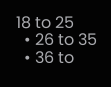18 to 25
  • 26 to 35
  • 36 to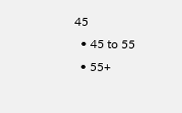45
  • 45 to 55
  • 55+